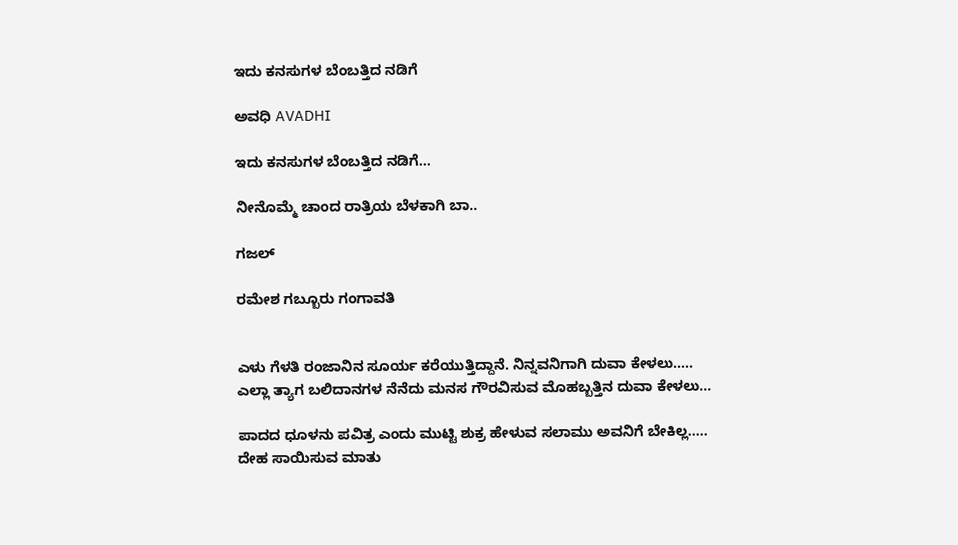ಇದು ಕನಸುಗಳ ಬೆಂಬತ್ತಿದ ನಡಿಗೆ‍

ಅವಧಿ AVADHI

ಇದು ಕನಸುಗಳ ಬೆಂಬತ್ತಿದ ನಡಿಗೆ...

ನೀನೊಮ್ಮೆ ಚಾಂದ ರಾತ್ರಿಯ ಬೆಳಕಾಗಿ ಬಾ..

ಗಜಲ್

ರಮೇಶ ಗಬ್ಬೂರು ಗಂಗಾವತಿ


ಎಳು ಗೆಳತಿ ರಂಜಾನಿನ ಸೂರ್ಯ ಕರೆಯುತ್ತಿದ್ದಾನೆ. ನಿನ್ನವನಿಗಾಗಿ ದುವಾ ಕೇಳಲು…..
ಎಲ್ಲಾ ತ್ಯಾಗ ಬಲಿದಾನಗಳ ನೆನೆದು ಮನಸ ಗೌರವಿಸುವ ಮೊಹಬ್ಬತ್ತಿನ ದುವಾ ಕೇಳಲು…

ಪಾದದ ಧೂಳನು ಪವಿತ್ರ ಎಂದು ಮುಟ್ಟಿ ಶುಕ್ರ ಹೇಳುವ ಸಲಾಮು ಅವನಿಗೆ ಬೇಕಿಲ್ಲ…..
ದೇಹ ಸಾಯಿಸುವ ಮಾತು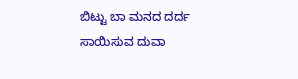ಬಿಟ್ಟು ಬಾ ಮನದ ದರ್ದ ಸಾಯಿಸುವ ದುವಾ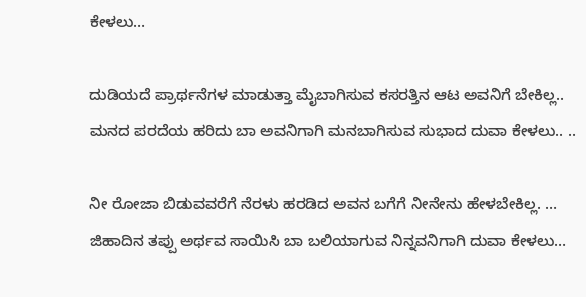ಕೇಳಲು…

ದುಡಿಯದೆ ಪ್ರಾರ್ಥನೆಗಳ ಮಾಡುತ್ತಾ ಮೈಬಾಗಿಸುವ ಕಸರತ್ತಿನ ಆಟ ಅವನಿಗೆ ಬೇಕಿಲ್ಲ..
ಮನದ ಪರದೆಯ ಹರಿದು ಬಾ ಅವನಿಗಾಗಿ ಮನಬಾಗಿಸುವ ಸುಭಾದ ದುವಾ ಕೇಳಲು.. ..

ನೀ ರೋಜಾ ಬಿಡುವವರೆಗೆ ನೆರಳು ಹರಡಿದ ಅವನ ಬಗೆಗೆ ನೀನೇನು ಹೇಳಬೇಕಿಲ್ಲ. …
ಜಿಹಾದಿನ ತಪ್ಪು ಅರ್ಥವ ಸಾಯಿಸಿ ಬಾ ಬಲಿಯಾಗುವ ನಿನ್ನವನಿಗಾಗಿ ದುವಾ ಕೇಳಲು…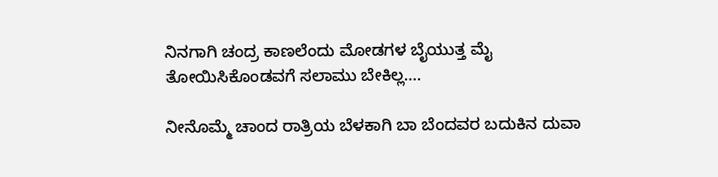ನಿನಗಾಗಿ ಚಂದ್ರ ಕಾಣಲೆಂದು ಮೋಡಗಳ ಬೈಯುತ್ತ ಮೈ ತೋಯಿಸಿಕೊಂಡವಗೆ ಸಲಾಮು ಬೇಕಿಲ್ಲ….

ನೀನೊಮ್ಮೆ ಚಾಂದ ರಾತ್ರಿಯ ಬೆಳಕಾಗಿ ಬಾ ಬೆಂದವರ ಬದುಕಿನ ದುವಾ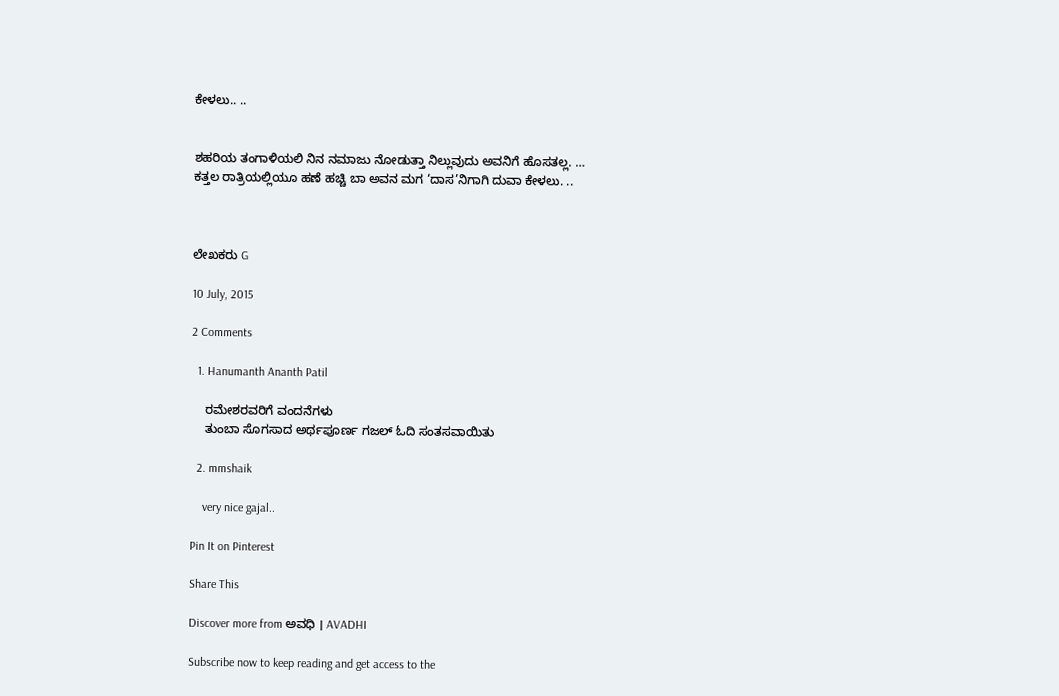ಕೇಳಲು.. ..


ಶಹರಿಯ ತಂಗಾಳಿಯಲಿ ನಿನ ನಮಾಜು ನೋಡುತ್ತಾ ನಿಲ್ಲುವುದು ಅವನಿಗೆ ಹೊಸತಲ್ಲ. …
ಕತ್ತಲ ರಾತ್ರಿಯಲ್ಲಿಯೂ ಹಣೆ ಹಚ್ಚಿ ಬಾ ಅವನ ಮಗ ‘ದಾಸ’ನಿಗಾಗಿ ದುವಾ ಕೇಳಲು. ..



ಲೇಖಕರು G

10 July, 2015

2 Comments

  1. Hanumanth Ananth Patil

    ರಮೇಶರವರಿಗೆ ವಂದನೆಗಳು
    ತುಂಬಾ ಸೊಗಸಾದ ಅರ್ಥಪೂರ್ಣ ಗಜಲ್ ಓದಿ ಸಂತಸವಾಯಿತು

  2. mmshaik

    very nice gajal..

Pin It on Pinterest

Share This

Discover more from ಅವಧಿ । AVADHI

Subscribe now to keep reading and get access to the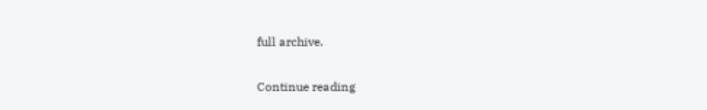full archive.

Continue reading